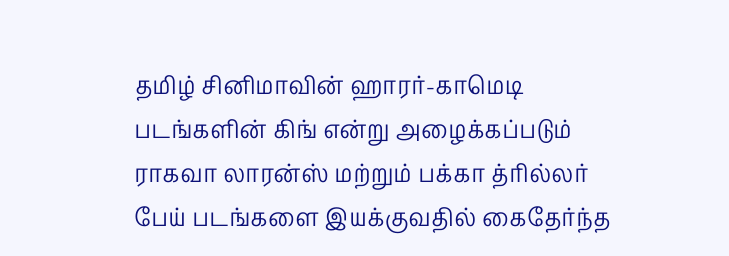தமிழ் சினிமாவின் ஹாரர்-காமெடி படங்களின் கிங் என்று அழைக்கப்படும் ராகவா லாரன்ஸ் மற்றும் பக்கா த்ரில்லர் பேய் படங்களை இயக்குவதில் கைதேர்ந்த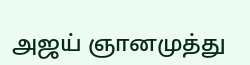அஜய் ஞானமுத்து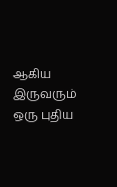ஆகிய இருவரும் ஒரு புதிய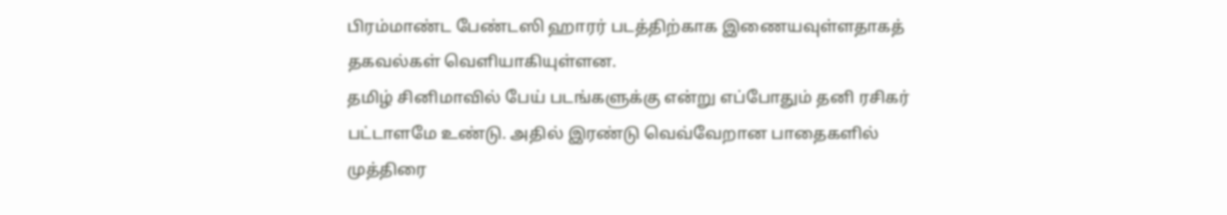பிரம்மாண்ட பேண்டஸி ஹாரர் படத்திற்காக இணையவுள்ளதாகத் தகவல்கள் வெளியாகியுள்ளன.
தமிழ் சினிமாவில் பேய் படங்களுக்கு என்று எப்போதும் தனி ரசிகர் பட்டாளமே உண்டு. அதில் இரண்டு வெவ்வேறான பாதைகளில் முத்திரை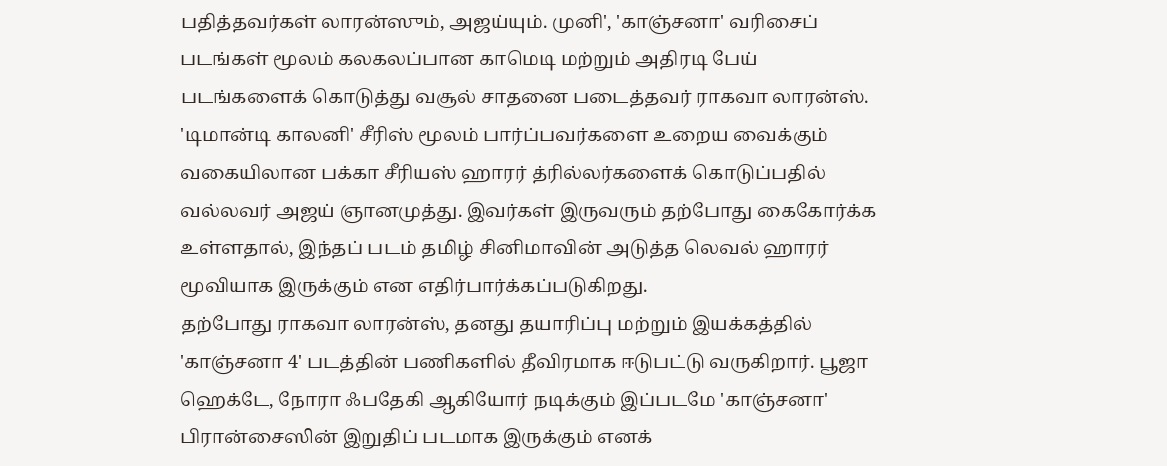பதித்தவர்கள் லாரன்ஸும், அஜய்யும். முனி', 'காஞ்சனா' வரிசைப் படங்கள் மூலம் கலகலப்பான காமெடி மற்றும் அதிரடி பேய் படங்களைக் கொடுத்து வசூல் சாதனை படைத்தவர் ராகவா லாரன்ஸ். 'டிமான்டி காலனி' சீரிஸ் மூலம் பார்ப்பவர்களை உறைய வைக்கும் வகையிலான பக்கா சீரியஸ் ஹாரர் த்ரில்லர்களைக் கொடுப்பதில் வல்லவர் அஜய் ஞானமுத்து. இவர்கள் இருவரும் தற்போது கைகோர்க்க உள்ளதால், இந்தப் படம் தமிழ் சினிமாவின் அடுத்த லெவல் ஹாரர் மூவியாக இருக்கும் என எதிர்பார்க்கப்படுகிறது.
தற்போது ராகவா லாரன்ஸ், தனது தயாரிப்பு மற்றும் இயக்கத்தில் 'காஞ்சனா 4' படத்தின் பணிகளில் தீவிரமாக ஈடுபட்டு வருகிறார். பூஜா ஹெக்டே, நோரா ஃபதேகி ஆகியோர் நடிக்கும் இப்படமே 'காஞ்சனா' பிரான்சைஸின் இறுதிப் படமாக இருக்கும் எனக்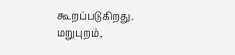கூறப்படுகிறது. மறுபுறம்,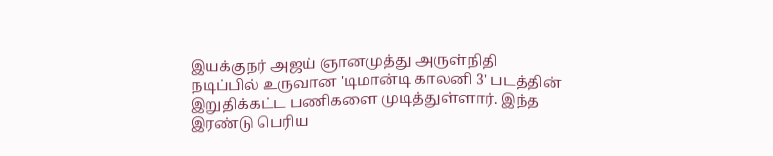இயக்குநர் அஜய் ஞானமுத்து அருள்நிதி நடிப்பில் உருவான 'டிமான்டி காலனி 3' படத்தின் இறுதிக்கட்ட பணிகளை முடித்துள்ளார். இந்த இரண்டு பெரிய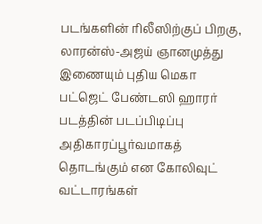படங்களின் ரிலீஸிற்குப் பிறகு, லாரன்ஸ்-அஜய் ஞானமுத்து இணையும் புதிய மெகா பட்ஜெட் பேண்டஸி ஹாரர் படத்தின் படப்பிடிப்பு அதிகாரப்பூர்வமாகத் தொடங்கும் என கோலிவுட் வட்டாரங்கள்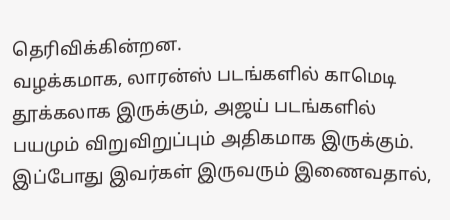தெரிவிக்கின்றன.
வழக்கமாக, லாரன்ஸ் படங்களில் காமெடி தூக்கலாக இருக்கும், அஜய் படங்களில் பயமும் விறுவிறுப்பும் அதிகமாக இருக்கும். இப்போது இவர்கள் இருவரும் இணைவதால்,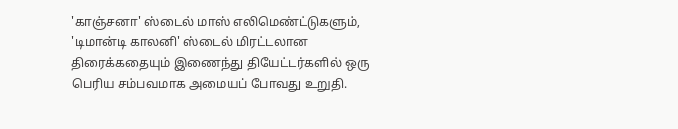'காஞ்சனா' ஸ்டைல் மாஸ் எலிமெண்ட்டுகளும், 'டிமான்டி காலனி' ஸ்டைல் மிரட்டலான திரைக்கதையும் இணைந்து தியேட்டர்களில் ஒரு பெரிய சம்பவமாக அமையப் போவது உறுதி.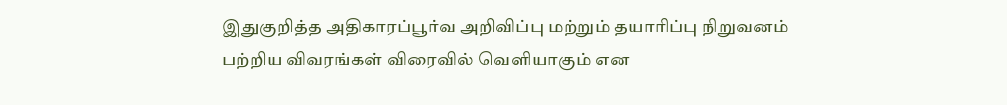இதுகுறித்த அதிகாரப்பூர்வ அறிவிப்பு மற்றும் தயாரிப்பு நிறுவனம் பற்றிய விவரங்கள் விரைவில் வெளியாகும் என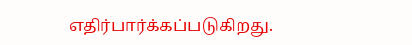எதிர்பார்க்கப்படுகிறது.